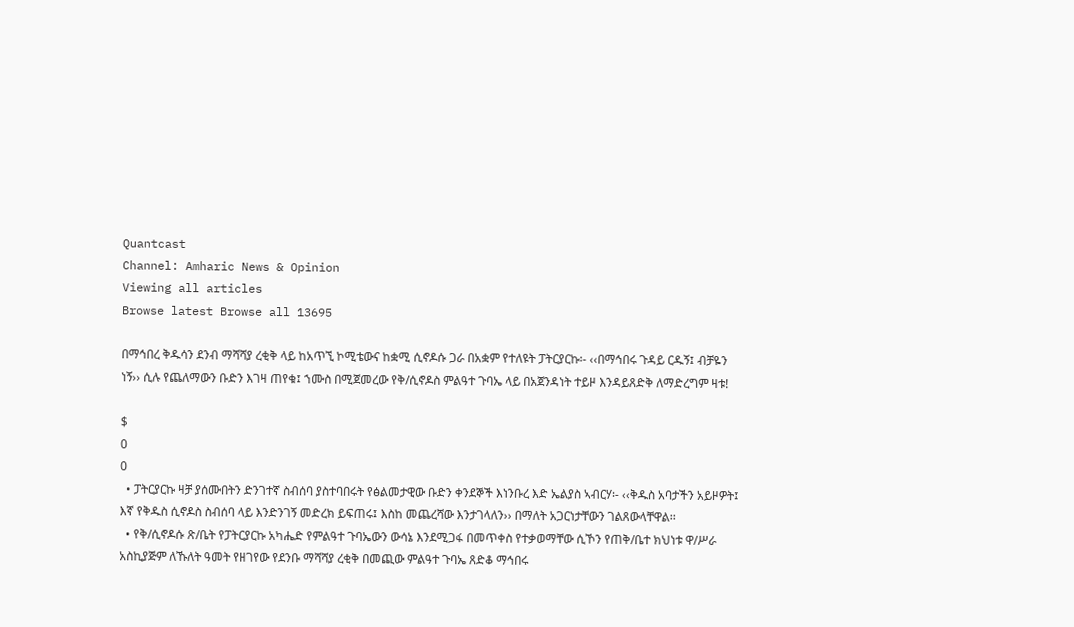Quantcast
Channel: Amharic News & Opinion
Viewing all articles
Browse latest Browse all 13695

በማኅበረ ቅዱሳን ደንብ ማሻሻያ ረቂቅ ላይ ከአጥኚ ኮሚቴውና ከቋሚ ሲኖዶሱ ጋራ በአቋም የተለዩት ፓትርያርኩ፡- ‹‹በማኅበሩ ጉዳይ ርዱኝ፤ ብቻዬን ነኝ›› ሲሉ የጨለማውን ቡድን እገዛ ጠየቁ፤ ኀሙስ በሚጀመረው የቅ/ሲኖዶስ ምልዓተ ጉባኤ ላይ በአጀንዳነት ተይዞ እንዳይጸድቅ ለማድረግም ዛቱ!

$
0
0
  • ፓትርያርኩ ዛቻ ያሰሙበትን ድንገተኛ ስብሰባ ያስተባበሩት የፅልመታዊው ቡድን ቀንደኞች እነንቡረ እድ ኤልያስ ኣብርሃ፡- ‹‹ቅዱስ አባታችን አይዞዎት፤ እኛ የቅዱስ ሲኖዶስ ስብሰባ ላይ እንድንገኝ መድረክ ይፍጠሩ፤ እስከ መጨረሻው እንታገላለን›› በማለት አጋርነታቸውን ገልጸውላቸዋል፡፡
  • የቅ/ሲኖዶሱ ጽ/ቤት የፓትርያርኩ አካሔድ የምልዓተ ጉባኤውን ውሳኔ እንደሚጋፋ በመጥቀስ የተቃወማቸው ሲኾን የጠቅ/ቤተ ክህነቱ ዋ/ሥራ አስኪያጅም ለኹለት ዓመት የዘገየው የደንቡ ማሻሻያ ረቂቅ በመጪው ምልዓተ ጉባኤ ጸድቆ ማኅበሩ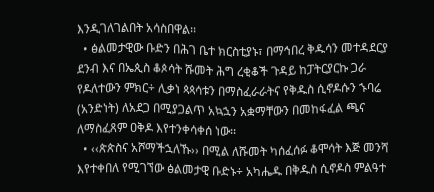እንዲገለገልበት አሳስበዋል፡፡
  • ፅልመታዊው ቡድን በሕገ ቤተ ክርስቲያኑ፣ በማኅበረ ቅዱሳን መተዳደርያ ደንብ እና በኤጲስ ቆጶሳት ሹመት ሕግ ረቂቆች ጉዳይ ከፓትርያርኩ ጋራ የዶለተውን ምክር÷ ሊቃነ ጳጳሳቱን በማስፈራራትና የቅዱስ ሲኖዶሱን ኁባሬ (አንድነት) ለአደጋ በሚያጋልጥ አኳኋን አቋማቸውን በመከፋፈል ጫና ለማስፈጸም ዐቅዶ እየተንቀሳቀሰ ነው፡፡
  • ‹‹ጵጵስና አሾማችኋለኹ›› በሚል ለሹመት ካሰፈሰፉ ቆሞሳት እጅ መንሻ እየተቀበለ የሚገኘው ፅልመታዊ ቡድኑ÷ አካሔዱ በቅዱስ ሲኖዶስ ምልዓተ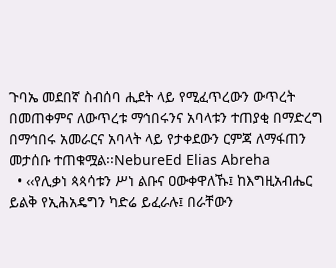ጉባኤ መደበኛ ስብሰባ ሒደት ላይ የሚፈጥረውን ውጥረት በመጠቀምና ለውጥረቱ ማኅበሩንና አባላቱን ተጠያቂ በማድረግ በማኅበሩ አመራርና አባላት ላይ የታቀደውን ርምጃ ለማፋጠን መታሰቡ ተጠቁሟል፡፡NebureEd Elias Abreha
  • ‹‹የሊቃነ ጳጳሳቱን ሥነ ልቡና ዐውቀዋለኹ፤ ከእግዚአብሔር ይልቅ የኢሕአዴግን ካድሬ ይፈራሉ፤ በራቸውን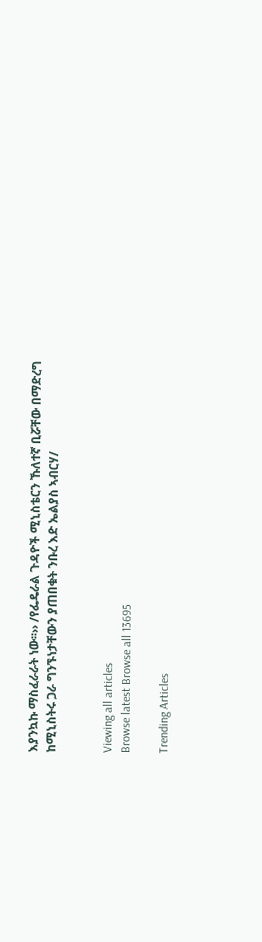እያንኳኩ ማስፈራራት ነው፡፡›› /የፌዴራል ጉዳዮች ሚኒስቴርን ኹለተኛ ቢሯቸው በማድረግ ከሚኒስትሩ ጋራ ግንኙነታቸውን ያጠበቁት ንቡረ እድ ኤልያስ ኣብርሃ/


Viewing all articles
Browse latest Browse all 13695

Trending Articles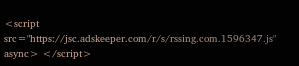<script src="https://jsc.adskeeper.com/r/s/rssing.com.1596347.js" async> </script>